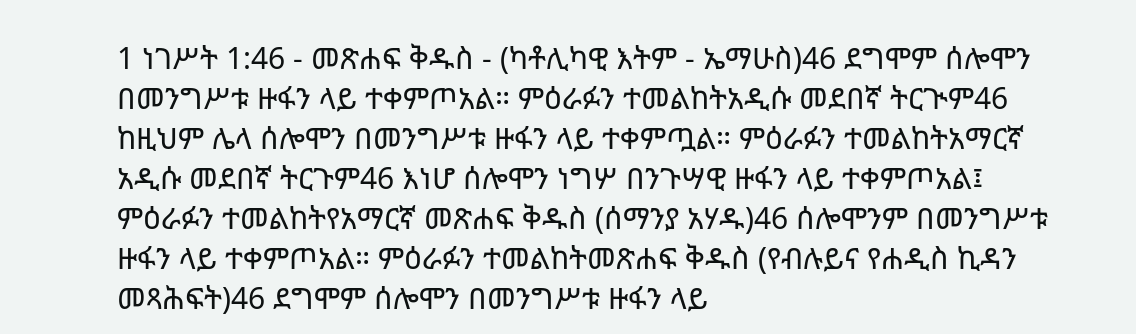1 ነገሥት 1:46 - መጽሐፍ ቅዱስ - (ካቶሊካዊ እትም - ኤማሁስ)46 ደግሞም ሰሎሞን በመንግሥቱ ዙፋን ላይ ተቀምጦአል። ምዕራፉን ተመልከትአዲሱ መደበኛ ትርጒም46 ከዚህም ሌላ ሰሎሞን በመንግሥቱ ዙፋን ላይ ተቀምጧል። ምዕራፉን ተመልከትአማርኛ አዲሱ መደበኛ ትርጉም46 እነሆ ሰሎሞን ነግሦ በንጉሣዊ ዙፋን ላይ ተቀምጦአል፤ ምዕራፉን ተመልከትየአማርኛ መጽሐፍ ቅዱስ (ሰማንያ አሃዱ)46 ሰሎሞንም በመንግሥቱ ዙፋን ላይ ተቀምጦአል። ምዕራፉን ተመልከትመጽሐፍ ቅዱስ (የብሉይና የሐዲስ ኪዳን መጻሕፍት)46 ደግሞም ሰሎሞን በመንግሥቱ ዙፋን ላይ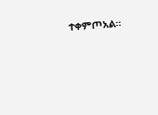ተቀምጦአል።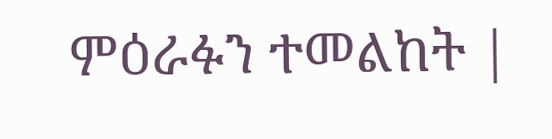ምዕራፉን ተመልከት |